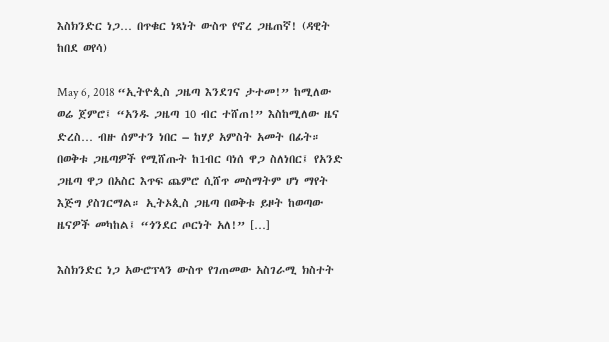እስክንድር ነጋ… በጥቁር ነጻነት ውስጥ የኖረ ጋዜጠኛ! (ዳዊት ከበደ ወየሳ)

May 6, 2018 “ኢትዮጲስ ጋዜጣ እንደገና ታተመ!” ከሚለው ወሬ ጀምሮ፤ “አንዱ ጋዜጣ 10 ብር ተሸጠ!” እስከሚለው ዜና ድረስ… ብዙ ሰምተን ነበር – ከሃያ አምስት አመት በፊት። በወቅቱ ጋዜጣዎች የሚሸጡት ከ1ብር ባነሰ ዋጋ ስለነበር፤ የአንድ ጋዜጣ ዋጋ በአስር እጥፍ ጨምሮ ሲሸጥ መስማትም ሆነ ማየት እጅግ ያስገርማል። ኢትኦጲስ ጋዜጣ በወቅቱ ይዞት ከወጣው ዜናዎች መካከል፤ “ጎንደር ጦርነት አለ!” […]

እስክንድር ነጋ አውሮፕላን ውስጥ የገጠመው አስገራሚ ክስተት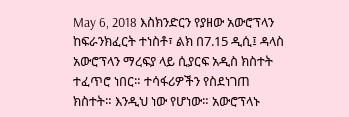May 6, 2018 እስክንድርን የያዘው አውሮፕላን ከፍራንክፈርት ተነስቶ፣ ልክ በ7.15 ዲሲ፤ ዳላስ አውሮፕላን ማረፍያ ላይ ሲያርፍ አዲስ ክስተት ተፈጥሮ ነበር። ተሳፋሪዎችን የስደነገጠ ክስተት። እንዲህ ነው የሆነው። አውሮፕላኑ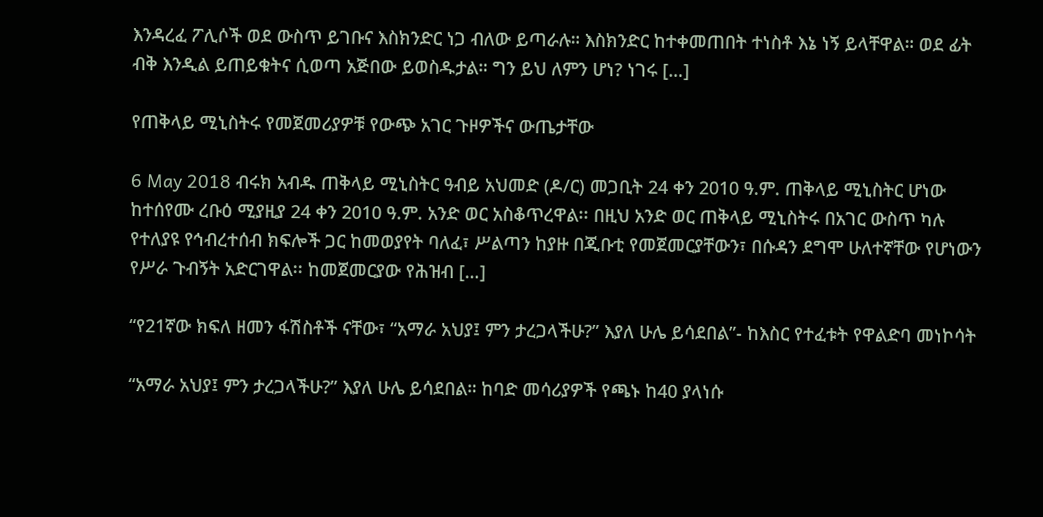እንዳረፈ ፖሊሶች ወደ ውስጥ ይገቡና እስክንድር ነጋ ብለው ይጣራሉ። እስክንድር ከተቀመጠበት ተነስቶ እኔ ነኝ ይላቸዋል። ወደ ፊት ብቅ እንዲል ይጠይቁትና ሲወጣ አጅበው ይወስዱታል። ግን ይህ ለምን ሆነ? ነገሩ […]

የጠቅላይ ሚኒስትሩ የመጀመሪያዎቹ የውጭ አገር ጉዞዎችና ውጤታቸው

6 May 2018 ብሩክ አብዱ ጠቅላይ ሚኒስትር ዓብይ አህመድ (ዶ/ር) መጋቢት 24 ቀን 2010 ዓ.ም. ጠቅላይ ሚኒስትር ሆነው ከተሰየሙ ረቡዕ ሚያዚያ 24 ቀን 2010 ዓ.ም. አንድ ወር አስቆጥረዋል፡፡ በዚህ አንድ ወር ጠቅላይ ሚኒስትሩ በአገር ውስጥ ካሉ የተለያዩ የኅብረተሰብ ክፍሎች ጋር ከመወያየት ባለፈ፣ ሥልጣን ከያዙ በጂቡቲ የመጀመርያቸውን፣ በሱዳን ደግሞ ሁለተኛቸው የሆነውን የሥራ ጉብኝት አድርገዋል፡፡ ከመጀመርያው የሕዝብ […]

“የ21ኛው ክፍለ ዘመን ፋሽስቶች ናቸው፣ “አማራ አህያ፤ ምን ታረጋላችሁ?” እያለ ሁሌ ይሳደበል”- ከእስር የተፈቱት የዋልድባ መነኮሳት

“አማራ አህያ፤ ምን ታረጋላችሁ?” እያለ ሁሌ ይሳደበል። ከባድ መሳሪያዎች የጫኑ ከ40 ያላነሱ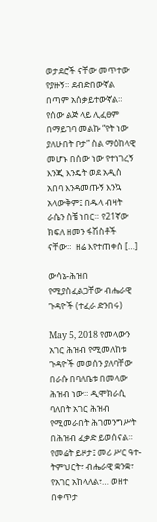ወታደሮች ናቸው መጥተው የያዙኝ። ደብድበውኛል በጣም አሰቃይተውኛል። የሰው ልጅ ላይ ሊፈፀም በማይገባ መልኩ “የት ነው ያለሁበት ቦታ” ስል ማዕከላዊ መሆኑ በሰው ነው የተነገረኝ እንጂ እንዴት ወደ አዲስ አበባ እንዳመጡኝ እንኳ አላውቅም፤ በዱላ ብዛት ራሴን ስቼ ነበር። የ21ኛው ክፍለ ዘመን ፋሽስቶች ናቸው።  ዘሬ እየተጠቀሰ […]

ውሳኔ-ሕዝበ የሚያስፈልጋቸው ብሔራዊ ጉዳዮች (ተፈራ ድንበሩ)

May 5, 2018 የመላውን አገር ሕዝብ የሚመለከቱ ጉዳዮች መወሰን ያለባቸው በራሱ በባለቤቱ በመላው ሕዝብ ነው። ዲሞክራሲ ባለበት አገር ሕዝብ የሚመራበት ሕገመንግሥት በሕዝብ ፈቃድ ይወሰናል። የመሬት ይዞታ፤ መሪ ሥር ዓተ-ትምህርት፣ ብሔራዊ ቋንቋ፣ የአገር አከላለል፣… ወዘተ በቀጥታ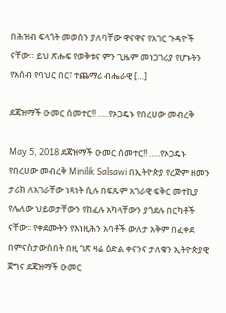በሕዝብ ፍላጎት መወሰን ያለባቸው ዋናዋና የአገር ጉዳዮች ናቸው። ይህ ጽሑፍ የወቅቱና ምን ጊዜም መነጋገሪያ የሆኑትን የአሰብ የባህር በር፣ ተጨማሪ ብሔራዊ […]

ደጃዝማች ዑመር ሰመተር!! …..የኦጋዴኑ የበረሀው መብረቅ

May 5, 2018 ደጃዝማች ዑመር ሰመተር!! …..የኦጋዴኑ የበረሀው መብረቅ Minilik Salsawi በኢትዮጵያ የረጅም ዘመን ታሪክ ለአገራቸው ነጻነት ሲሉ በፍጹም አገራዊ ፍቅር መተኪያ የሌለው ህይወታቸውን የከፈሉ አካላቸውን ያጎደሉ በርካቶች ናቸው፡፡ የቀደሙትን የእነዚሕን አባቶች ውለታ አቅም በፈቀደ በምናስታውስበት በዚ ገጽ ዛሬ ዕድል ቀናንና ታለቁን ኢትዮጵያዊ ጀግና ደጃዝማች ዑመር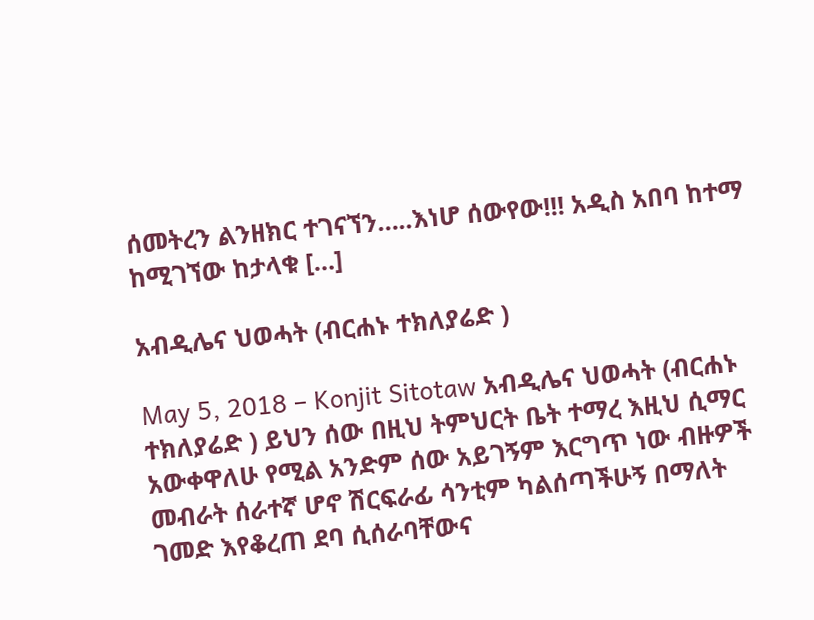ሰመትረን ልንዘክር ተገናኘን…..እነሆ ሰውየው!!! አዲስ አበባ ከተማ ከሚገኘው ከታላቁ […]

አብዲሌና ህወሓት (ብርሐኑ ተክለያሬድ )

May 5, 2018 – Konjit Sitotaw አብዲሌና ህወሓት (ብርሐኑ ተክለያሬድ ) ይህን ሰው በዚህ ትምህርት ቤት ተማረ እዚህ ሲማር አውቀዋለሁ የሚል አንድም ሰው አይገኝም እርግጥ ነው ብዙዎች መብራት ሰራተኛ ሆኖ ሽርፍራፊ ሳንቲም ካልሰጣችሁኝ በማለት ገመድ እየቆረጠ ደባ ሲሰራባቸውና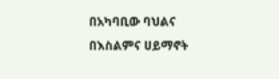በአካባቢው ባህልና በእስልምና ሀይማኖት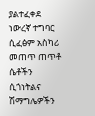ያልተፈቀደ ነውረኛ ተግባር ሲፈፅም አስካሪ መጠጥ ጠጥቶ ሴቶችን ሲጎነትልና ሽማግሌዎችን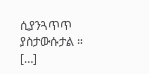ሲያንጓጥጥ ያስታውሱታል ። […]